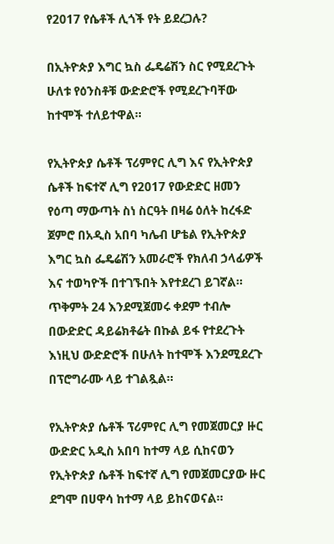የ2017 የሴቶች ሊጎች የት ይደረጋሉ?

በኢትዮጵያ እግር ኳስ ፌዴሬሽን ስር የሚደረጉት ሁለቱ የዕንስቶቹ ውድድሮች የሚደረጉባቸው ከተሞች ተለይተዋል።

የኢትዮጵያ ሴቶች ፕሪምየር ሊግ እና የኢትዮጵያ ሴቶች ከፍተኛ ሊግ የ2017 የውድድር ዘመን የዕጣ ማውጣት ስነ ስርዓት በዛሬ ዕለት ከረፋድ ጀምሮ በአዲስ አበባ ካሌብ ሆቴል የኢትዮጵያ እግር ኳስ ፌዴሬሽን አመራሮች የክለብ ኃላፊዎች እና ተወካዮች በተገኙበት እየተደረገ ይገኛል። ጥቅምት 24 እንደሚጀመሩ ቀደም ተብሎ በውድድር ዳይሬክቶሬት በኩል ይፋ የተደረጉት እነዚህ ውድድሮች በሁለት ከተሞች እንደሚደረጉ በፕሮግራሙ ላይ ተገልጿል።

የኢትዮጵያ ሴቶች ፕሪምየር ሊግ የመጀመርያ ዙር ውድድር አዲስ አበባ ከተማ ላይ ሲከናወን የኢትዮጵያ ሴቶች ከፍተኛ ሊግ የመጀመርያው ዙር ደግሞ በሀዋሳ ከተማ ላይ ይከናወናል።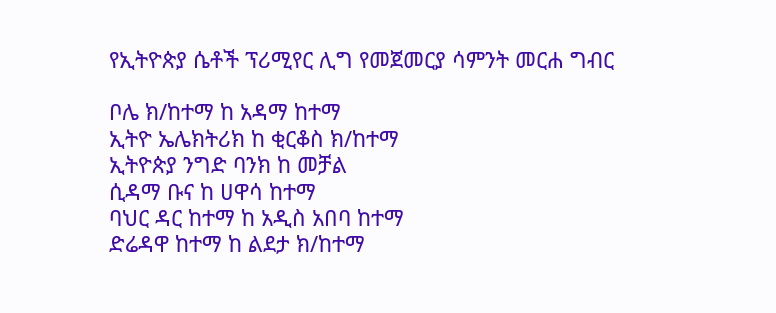የኢትዮጵያ ሴቶች ፕሪሚየር ሊግ የመጀመርያ ሳምንት መርሐ ግብር

ቦሌ ክ/ከተማ ከ አዳማ ከተማ
ኢትዮ ኤሌክትሪክ ከ ቂርቆስ ክ/ከተማ
ኢትዮጵያ ንግድ ባንክ ከ መቻል
ሲዳማ ቡና ከ ሀዋሳ ከተማ
ባህር ዳር ከተማ ከ አዲስ አበባ ከተማ
ድሬዳዋ ከተማ ከ ልደታ ክ/ከተማ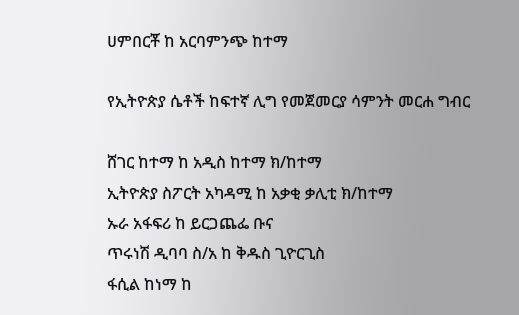ሀምበርቾ ከ አርባምንጭ ከተማ

የኢትዮጵያ ሴቶች ከፍተኛ ሊግ የመጀመርያ ሳምንት መርሐ ግብር

ሸገር ከተማ ከ አዲስ ከተማ ክ/ከተማ
ኢትዮጵያ ስፖርት አካዳሚ ከ አቃቂ ቃሊቲ ክ/ከተማ
ኡራ አፋፍሪ ከ ይርጋጨፌ ቡና
ጥሩነሽ ዲባባ ስ/አ ከ ቅዱስ ጊዮርጊስ
ፋሲል ከነማ ከ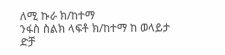ለሚ ኩራ ክ/ከተማ
ንፋስ ስልክ ላፍቶ ክ/ከተማ ከ ወላይታ ድቻ